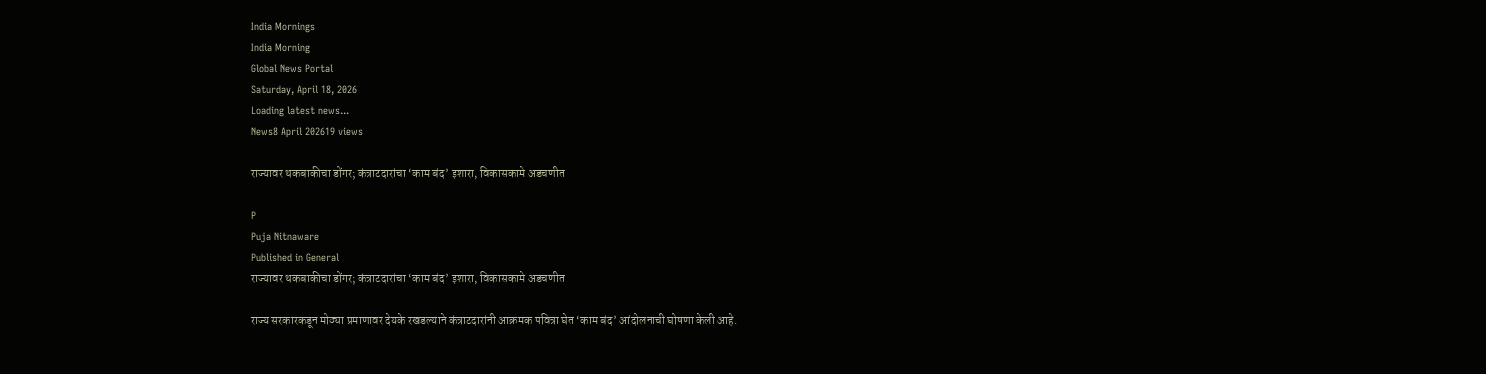India Mornings
India Morning
Global News Portal
Saturday, April 18, 2026
Loading latest news...
News8 April 202619 views

राज्यावर थकबाकीचा डोंगर; कंत्राटदारांचा ‘काम बंद’ इशारा, विकासकामे अडचणीत

P
Puja Nitnaware
Published in General
राज्यावर थकबाकीचा डोंगर; कंत्राटदारांचा ‘काम बंद’ इशारा, विकासकामे अडचणीत

राज्य सरकारकडून मोठ्या प्रमाणावर देयके रखडल्याने कंत्राटदारांनी आक्रमक पवित्रा घेत ‘काम बंद’ आंदोलनाची घोषणा केली आहे.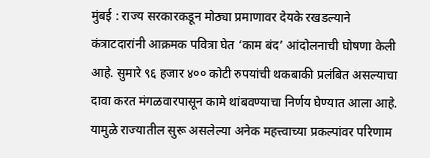मुंबई : राज्य सरकारकडून मोठ्या प्रमाणावर देयके रखडल्याने कंत्राटदारांनी आक्रमक पवित्रा घेत ‘काम बंद’ आंदोलनाची घोषणा केली आहे. सुमारे ९६ हजार ४०० कोटी रुपयांची थकबाकी प्रलंबित असल्याचा दावा करत मंगळवारपासून कामे थांबवण्याचा निर्णय घेण्यात आला आहे. यामुळे राज्यातील सुरू असलेल्या अनेक महत्त्वाच्या प्रकल्पांवर परिणाम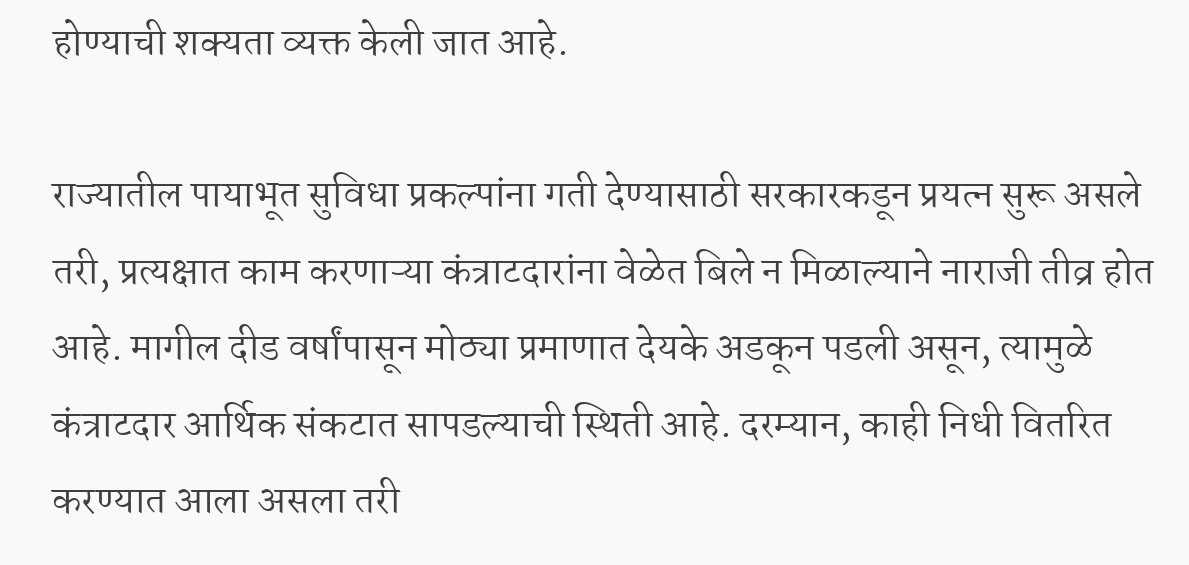होण्याची शक्यता व्यक्त केली जात आहे.

राज्यातील पायाभूत सुविधा प्रकल्पांना गती देण्यासाठी सरकारकडून प्रयत्न सुरू असले तरी, प्रत्यक्षात काम करणाऱ्या कंत्राटदारांना वेळेत बिले न मिळाल्याने नाराजी तीव्र होत आहे. मागील दीड वर्षांपासून मोठ्या प्रमाणात देयके अडकून पडली असून, त्यामुळे कंत्राटदार आर्थिक संकटात सापडल्याची स्थिती आहे. दरम्यान, काही निधी वितरित करण्यात आला असला तरी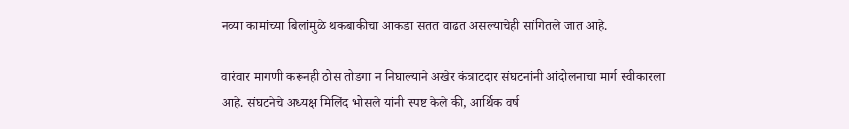नव्या कामांच्या बिलांमुळे थकबाकीचा आकडा सतत वाढत असल्याचेही सांगितले जात आहे.

वारंवार मागणी करूनही ठोस तोडगा न निघाल्याने अखेर कंत्राटदार संघटनांनी आंदोलनाचा मार्ग स्वीकारला आहे. संघटनेचे अध्यक्ष मिलिंद भोसले यांनी स्पष्ट केले की, आर्थिक वर्ष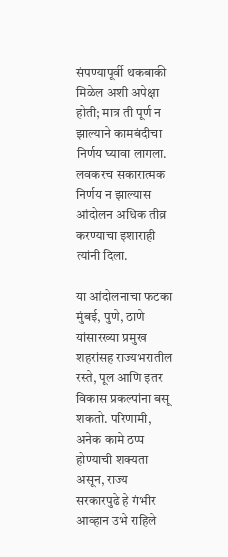संपण्यापूर्वी थकबाकी मिळेल अशी अपेक्षा होती; मात्र ती पूर्ण न झाल्याने कामबंदीचा निर्णय घ्यावा लागला. लवकरच सकारात्मक निर्णय न झाल्यास आंदोलन अधिक तीव्र करण्याचा इशाराही त्यांनी दिला.

या आंदोलनाचा फटका मुंबई, पुणे, ठाणे यांसारख्या प्रमुख शहरांसह राज्यभरातील रस्ते, पूल आणि इतर विकास प्रकल्पांना बसू शकतो. परिणामी, अनेक कामे ठप्प होण्याची शक्यता असून, राज्य सरकारपुढे हे गंभीर आव्हान उभे राहिले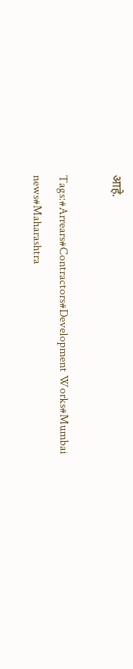आहे.

Tags:#Arrears#Contractors#Development Works#Mumbai news#Maharashtra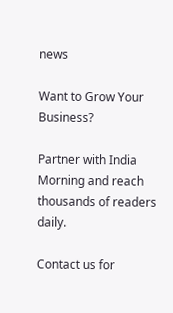news

Want to Grow Your Business?

Partner with India Morning and reach thousands of readers daily.

Contact us for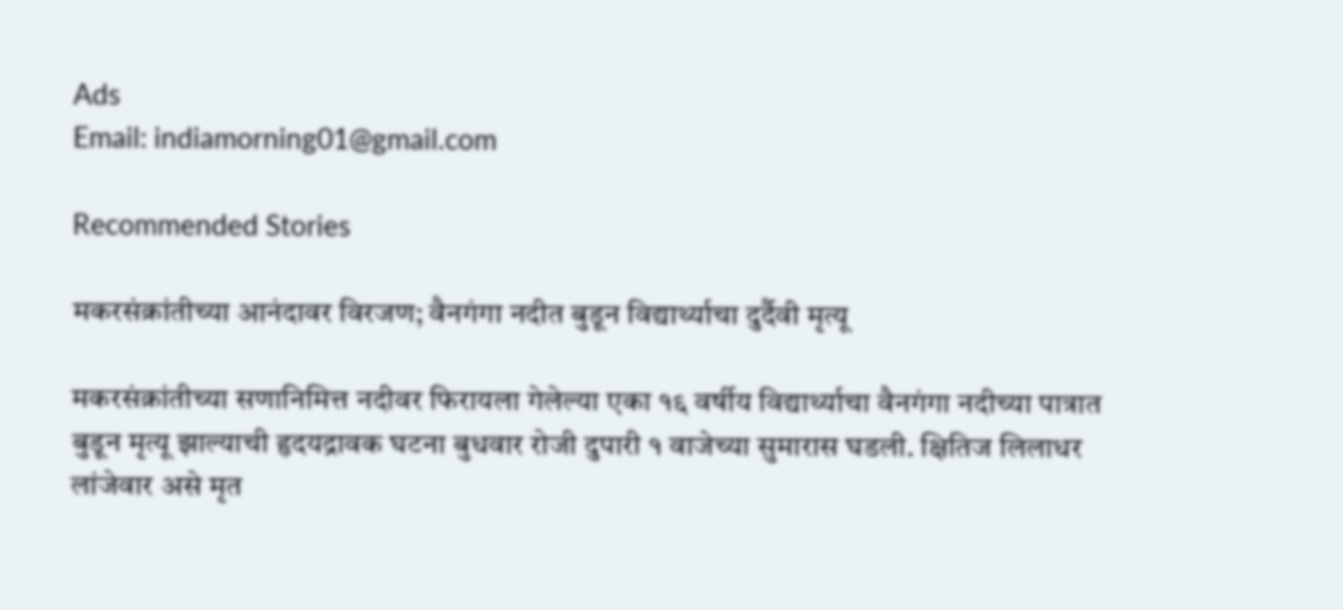Ads
Email: indiamorning01@gmail.com

Recommended Stories

मकरसंक्रांतीच्या आनंदावर विरजण; वैनगंगा नदीत बुडून विद्यार्थ्याचा दुर्दैवी मृत्यू

मकरसंक्रांतीच्या सणानिमित्त नदीवर फिरायला गेलेल्या एका १६ वर्षीय विद्यार्थ्याचा वैनगंगा नदीच्या पात्रात बुडून मृत्यू झाल्याची हृदयद्रावक घटना बुधवार रोजी दुपारी १ वाजेच्या सुमारास घडली. क्षितिज लिलाधर लांजेवार असे मृत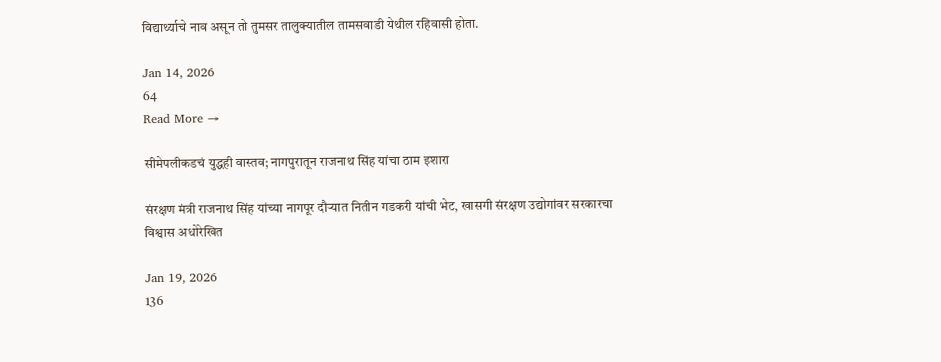विद्यार्थ्याचे नाव असून तो तुमसर तालुक्यातील तामसवाडी येथील रहिवासी होता.

Jan 14, 2026
64
Read More →

सीमेपलीकडचं युद्धही वास्तव; नागपुरातून राजनाथ सिंह यांचा ठाम इशारा

संरक्षण मंत्री राजनाथ सिंह यांच्या नागपूर दौऱ्यात नितीन गडकरी यांची भेट, खासगी संरक्षण उद्योगांवर सरकारचा विश्वास अधोरेखित

Jan 19, 2026
136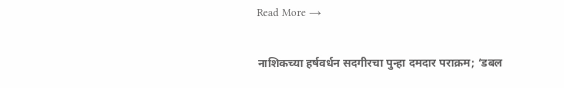Read More →

नाशिकच्या हर्षवर्धन सदगीरचा पुन्हा दमदार पराक्रम; ‘डबल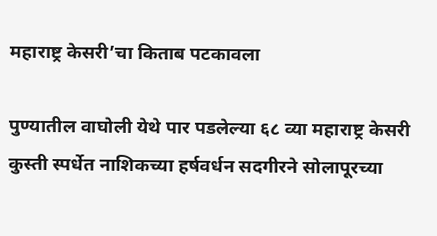महाराष्ट्र केसरी’चा किताब पटकावला

पुण्यातील वाघोली येथे पार पडलेल्या ६८ व्या महाराष्ट्र केसरी कुस्ती स्पर्धेत नाशिकच्या हर्षवर्धन सदगीरने सोलापूरच्या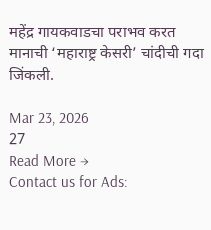महेंद्र गायकवाडचा पराभव करत मानाची ‘महाराष्ट्र केसरी’ चांदीची गदा जिंकली.

Mar 23, 2026
27
Read More →
Contact us for Ads: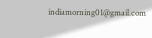indiamorning01@gmail.com